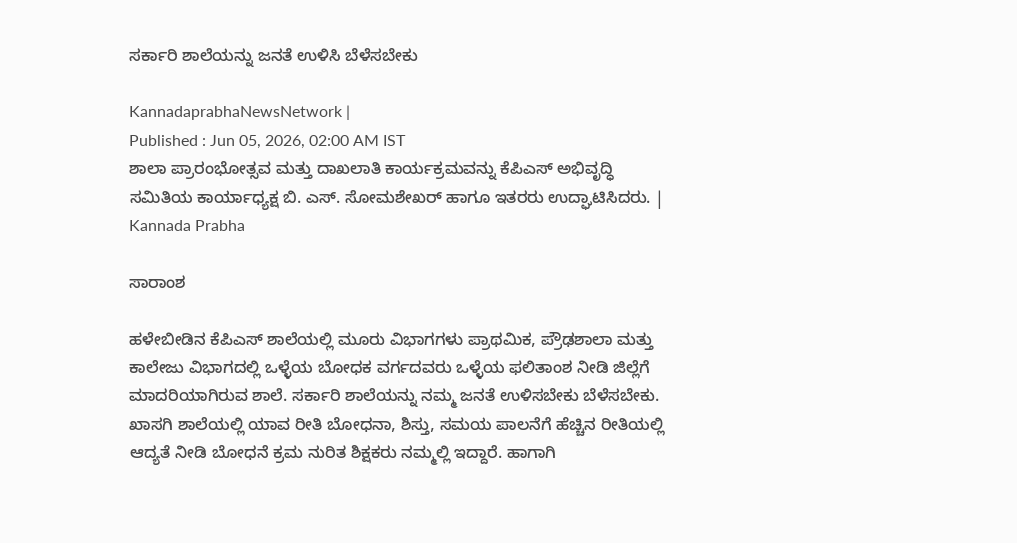ಸರ್ಕಾರಿ ಶಾಲೆಯನ್ನು ಜನತೆ ಉಳಿಸಿ ಬೆಳೆಸಬೇಕು

KannadaprabhaNewsNetwork |
Published : Jun 05, 2026, 02:00 AM IST
ಶಾಲಾ ಪ್ರಾರಂಭೋತ್ಸವ ಮತ್ತು ದಾಖಲಾತಿ ಕಾರ್ಯಕ್ರಮವನ್ನು ಕೆಪಿಎಸ್ ಅಭಿವೃದ್ಧಿ ಸಮಿತಿಯ ಕಾರ್ಯಾಧ್ಯಕ್ಷ ಬಿ. ಎಸ್. ಸೋಮಶೇಖರ್‌ ಹಾಗೂ ಇತರರು ಉದ್ಘಾಟಿಸಿದರು. | Kannada Prabha

ಸಾರಾಂಶ

ಹಳೇಬೀಡಿನ ಕೆಪಿಎಸ್ ಶಾಲೆಯಲ್ಲಿ ಮೂರು ವಿಭಾಗಗಳು ಪ್ರಾಥಮಿಕ, ಪ್ರೌಢಶಾಲಾ ಮತ್ತು ಕಾಲೇಜು ವಿಭಾಗದಲ್ಲಿ ಒಳ್ಳೆಯ ಬೋಧಕ ವರ್ಗದವರು ಒಳ್ಳೆಯ ಫಲಿತಾಂಶ ನೀಡಿ ಜಿಲ್ಲೆಗೆ ಮಾದರಿಯಾಗಿರುವ ಶಾಲೆ. ಸರ್ಕಾರಿ ಶಾಲೆಯನ್ನು ನಮ್ಮ ಜನತೆ ಉಳಿಸಬೇಕು ಬೆಳೆಸಬೇಕು. ಖಾಸಗಿ ಶಾಲೆಯಲ್ಲಿ ಯಾವ ರೀತಿ ಬೋಧನಾ, ಶಿಸ್ತು, ಸಮಯ ಪಾಲನೆಗೆ ಹೆಚ್ಚಿನ ರೀತಿಯಲ್ಲಿ ಆದ್ಯತೆ ನೀಡಿ ಬೋಧನೆ ಕ್ರಮ ನುರಿತ ಶಿಕ್ಷಕರು ನಮ್ಮಲ್ಲಿ ಇದ್ದಾರೆ. ಹಾಗಾಗಿ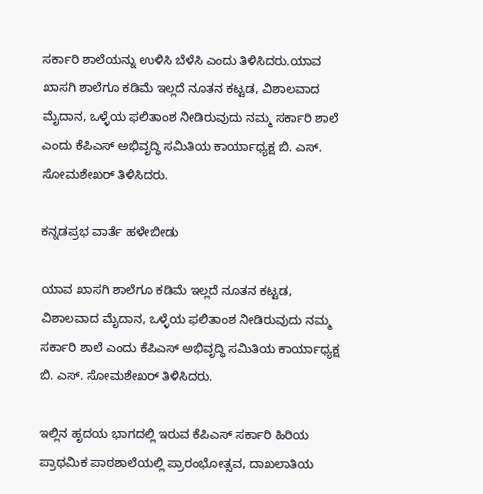ಸರ್ಕಾರಿ ಶಾಲೆಯನ್ನು ಉಳಿಸಿ ಬೆಳೆಸಿ ಎಂದು ತಿಳಿಸಿದರು.ಯಾವ ಖಾಸಗಿ ಶಾಲೆಗೂ ಕಡಿಮೆ ಇಲ್ಲದೆ ನೂತನ ಕಟ್ಟಡ, ವಿಶಾಲವಾದ ಮೈದಾನ, ಒಳ್ಳೆಯ ಫಲಿತಾಂಶ ನೀಡಿರುವುದು ನಮ್ಮ ಸರ್ಕಾರಿ ಶಾಲೆ ಎಂದು ಕೆಪಿಎಸ್ ಅಭಿವೃದ್ಧಿ ಸಮಿತಿಯ ಕಾರ್ಯಾಧ್ಯಕ್ಷ ಬಿ. ಎಸ್. ಸೋಮಶೇಖರ್‌ ತಿಳಿಸಿದರು.

ಕನ್ನಡಪ್ರಭ ವಾರ್ತೆ ಹಳೇಬೀಡು

ಯಾವ ಖಾಸಗಿ ಶಾಲೆಗೂ ಕಡಿಮೆ ಇಲ್ಲದೆ ನೂತನ ಕಟ್ಟಡ, ವಿಶಾಲವಾದ ಮೈದಾನ, ಒಳ್ಳೆಯ ಫಲಿತಾಂಶ ನೀಡಿರುವುದು ನಮ್ಮ ಸರ್ಕಾರಿ ಶಾಲೆ ಎಂದು ಕೆಪಿಎಸ್ ಅಭಿವೃದ್ಧಿ ಸಮಿತಿಯ ಕಾರ್ಯಾಧ್ಯಕ್ಷ ಬಿ. ಎಸ್. ಸೋಮಶೇಖರ್‌ ತಿಳಿಸಿದರು.

ಇಲ್ಲಿನ ಹೃದಯ ಭಾಗದಲ್ಲಿ ಇರುವ ಕೆಪಿಎಸ್ ಸರ್ಕಾರಿ ಹಿರಿಯ ಪ್ರಾಥಮಿಕ ಪಾಠಶಾಲೆಯಲ್ಲಿ ಪ್ರಾರಂಭೋತ್ಸವ, ದಾಖಲಾತಿಯ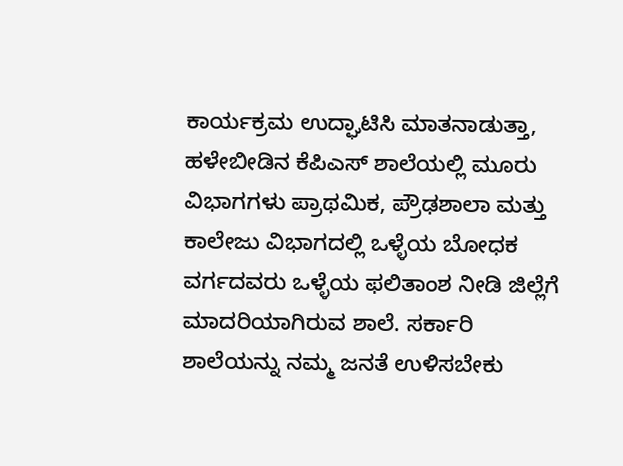ಕಾರ್ಯಕ್ರಮ ಉದ್ಘಾಟಿಸಿ ಮಾತನಾಡುತ್ತಾ, ಹಳೇಬೀಡಿನ ಕೆಪಿಎಸ್ ಶಾಲೆಯಲ್ಲಿ ಮೂರು ವಿಭಾಗಗಳು ಪ್ರಾಥಮಿಕ, ಪ್ರೌಢಶಾಲಾ ಮತ್ತು ಕಾಲೇಜು ವಿಭಾಗದಲ್ಲಿ ಒಳ್ಳೆಯ ಬೋಧಕ ವರ್ಗದವರು ಒಳ್ಳೆಯ ಫಲಿತಾಂಶ ನೀಡಿ ಜಿಲ್ಲೆಗೆ ಮಾದರಿಯಾಗಿರುವ ಶಾಲೆ. ಸರ್ಕಾರಿ ಶಾಲೆಯನ್ನು ನಮ್ಮ ಜನತೆ ಉಳಿಸಬೇಕು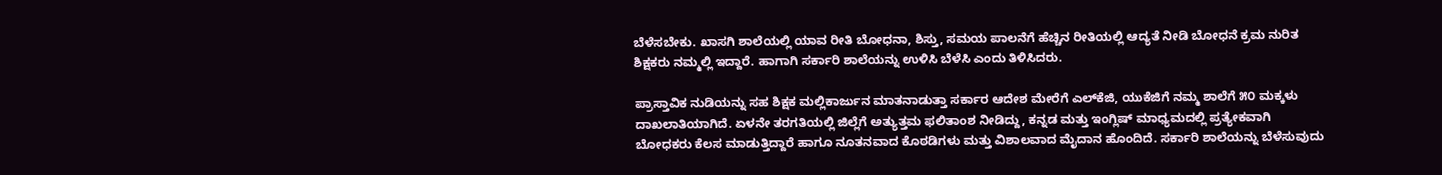ಬೆಳೆಸಬೇಕು. ಖಾಸಗಿ ಶಾಲೆಯಲ್ಲಿ ಯಾವ ರೀತಿ ಬೋಧನಾ, ಶಿಸ್ತು, ಸಮಯ ಪಾಲನೆಗೆ ಹೆಚ್ಚಿನ ರೀತಿಯಲ್ಲಿ ಆದ್ಯತೆ ನೀಡಿ ಬೋಧನೆ ಕ್ರಮ ನುರಿತ ಶಿಕ್ಷಕರು ನಮ್ಮಲ್ಲಿ ಇದ್ದಾರೆ. ಹಾಗಾಗಿ ಸರ್ಕಾರಿ ಶಾಲೆಯನ್ನು ಉಳಿಸಿ ಬೆಳೆಸಿ ಎಂದು ತಿಳಿಸಿದರು.

ಪ್ರಾಸ್ತಾವಿಕ ನುಡಿಯನ್ನು ಸಹ ಶಿಕ್ಷಕ ಮಲ್ಲಿಕಾರ್ಜುನ ಮಾತನಾಡುತ್ತಾ ಸರ್ಕಾರ ಆದೇಶ ಮೇರೆಗೆ ಎಲ್‌ಕೆಜಿ, ಯುಕೆಜಿಗೆ ನಮ್ಮ ಶಾಲೆಗೆ ೫೦ ಮಕ್ಕಳು ದಾಖಲಾತಿಯಾಗಿದೆ. ಏಳನೇ ತರಗತಿಯಲ್ಲಿ ಜಿಲ್ಲೆಗೆ ಅತ್ಯುತ್ತಮ ಫಲಿತಾಂಶ ನೀಡಿದ್ದು, ಕನ್ನಡ ಮತ್ತು ಇಂಗ್ಲಿಷ್ ಮಾಧ್ಯಮದಲ್ಲಿ ಪ್ರತ್ಯೇಕವಾಗಿ ಬೋಧಕರು ಕೆಲಸ ಮಾಡುತ್ತಿದ್ದಾರೆ ಹಾಗೂ ನೂತನವಾದ ಕೊಠಡಿಗಳು ಮತ್ತು ವಿಶಾಲವಾದ ಮೈದಾನ ಹೊಂದಿದೆ. ಸರ್ಕಾರಿ ಶಾಲೆಯನ್ನು ಬೆಳೆಸುವುದು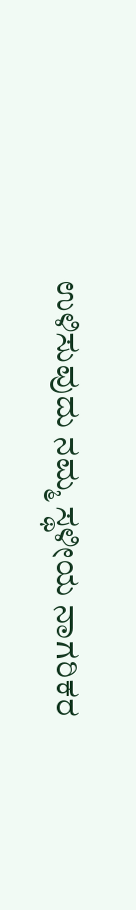ಉಳಿಸುವುದು ನಮ್ಮ ಸ್ಥಳೀಯ ನಾಗರಿಕರ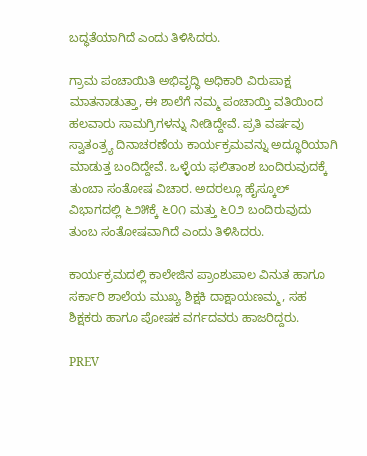ಬದ್ಧತೆಯಾಗಿದೆ ಎಂದು ತಿಳಿಸಿದರು.

ಗ್ರಾಮ ಪಂಚಾಯಿತಿ ಅಭಿವೃದ್ಧಿ ಅಧಿಕಾರಿ ವಿರುಪಾಕ್ಷ ಮಾತನಾಡುತ್ತಾ, ಈ ಶಾಲೆಗೆ ನಮ್ಮ ಪಂಚಾಯ್ತಿ ವತಿಯಿಂದ ಹಲವಾರು ಸಾಮಗ್ರಿಗಳನ್ನು ನೀಡಿದ್ದೇವೆ. ಪ್ರತಿ ವರ್ಷವು ಸ್ವಾತಂತ್ರ್ಯ ದಿನಾಚರಣೆಯ ಕಾರ್ಯಕ್ರಮವನ್ನು ಅದ್ಧೂರಿಯಾಗಿ ಮಾಡುತ್ತ ಬಂದಿದ್ದೇವೆ. ಒಳ್ಳೆಯ ಫಲಿತಾಂಶ ಬಂದಿರುವುದಕ್ಕೆ ತುಂಬಾ ಸಂತೋಷ ವಿಚಾರ. ಅದರಲ್ಲೂ ಹೈಸ್ಕೂಲ್ ವಿಭಾಗದಲ್ಲಿ ೬೨೫ಕ್ಕೆ ೬೦೧ ಮತ್ತು ೬೦೨ ಬಂದಿರುವುದು ತುಂಬ ಸಂತೋಷವಾಗಿದೆ ಎಂದು ತಿಳಿಸಿದರು.

ಕಾರ್ಯಕ್ರಮದಲ್ಲಿ ಕಾಲೇಜಿನ ಪ್ರಾಂಶುಪಾಲ ವಿನುತ ಹಾಗೂ ಸರ್ಕಾರಿ ಶಾಲೆಯ ಮುಖ್ಯ ಶಿಕ್ಷಕಿ ದಾಕ್ಷಾಯಣಮ್ಮ, ಸಹ ಶಿಕ್ಷಕರು ಹಾಗೂ ಪೋಷಕ ವರ್ಗದವರು ಹಾಜರಿದ್ದರು.

PREV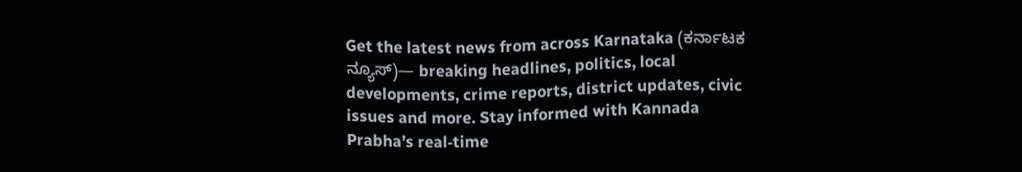Get the latest news from across Karnataka (ಕರ್ನಾಟಕ ನ್ಯೂಸ್)— breaking headlines, politics, local developments, crime reports, district updates, civic issues and more. Stay informed with Kannada Prabha’s real‑time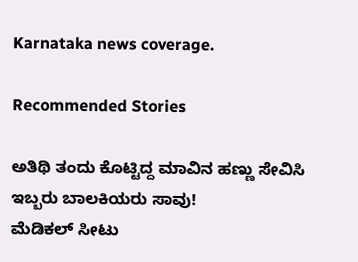Karnataka news coverage.

Recommended Stories

ಅತಿಥಿ ತಂದು ಕೊಟ್ಟಿದ್ದ ಮಾವಿನ ಹಣ್ಣು ಸೇವಿಸಿ ಇಬ್ಬರು ಬಾಲಕಿಯರು ಸಾವು!
ಮೆಡಿಕಲ್‌ ಸೀಟು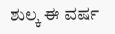ಶುಲ್ಕ ಈ ವರ್ಷ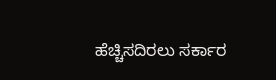ಹೆಚ್ಚಿಸದಿರಲು ಸರ್ಕಾರ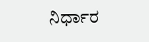ನಿರ್ಧಾರ